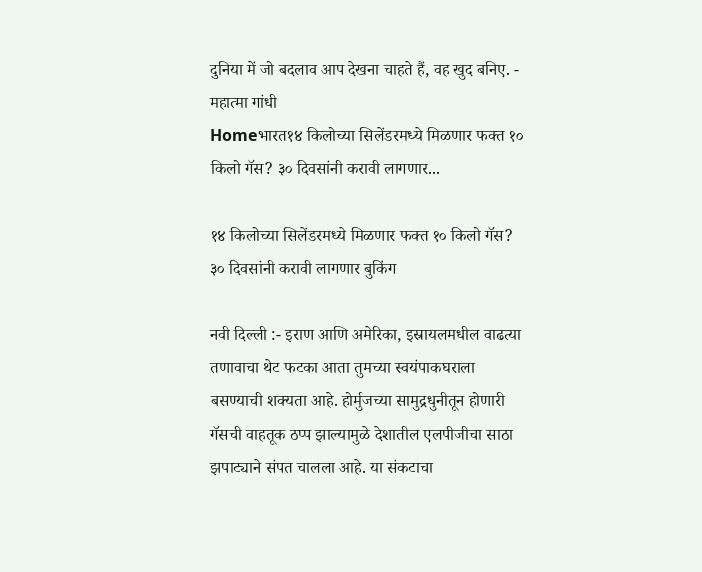दुनिया में जो बदलाव आप देखना चाहते हैं, वह खुद बनिए. - महात्मा गांधी
Homeभारत१४ किलोच्या सिलेंडरमध्ये मिळणार फक्त १० किलो गॅस? ३० दिवसांनी करावी लागणार...

१४ किलोच्या सिलेंडरमध्ये मिळणार फक्त १० किलो गॅस? ३० दिवसांनी करावी लागणार बुकिंग

नवी दिल्ली :- इराण आणि अमेरिका, इस्रायलमधील वाढत्या तणावाचा थेट फटका आता तुमच्या स्वयंपाकघराला बसण्याची शक्यता आहे. होर्मुजच्या सामुद्रधुनीतून होणारी गॅसची वाहतूक ठप्प झाल्यामुळे देशातील एलपीजीचा साठा झपाट्याने संपत चालला आहे. या संकटाचा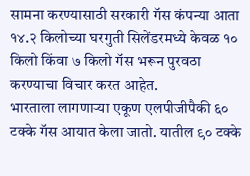सामना करण्यासाठी सरकारी गॅस कंपन्या आता १४.२ किलोच्या घरगुती सिलेंडरमध्ये केवळ १० किलो किंवा ७ किलो गॅस भरून पुरवठा करण्याचा विचार करत आहेत.
भारताला लागणाऱ्या एकूण एलपीजीपैकी ६० टक्के गॅस आयात केला जातो. यातील ९० टक्के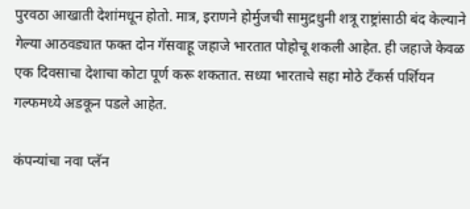पुरवठा आखाती देशांमधून होतो. मात्र, इराणने होर्मुजची सामुद्रधुनी शत्रू राष्ट्रांसाठी बंद केल्याने गेल्या आठवड्यात फक्त दोन गॅसवाहू जहाजे भारतात पोहोचू शकली आहेत. ही जहाजे केवळ एक दिवसाचा देशाचा कोटा पूर्ण करू शकतात. सध्या भारताचे सहा मोठे टँकर्स पर्शियन गल्फमध्ये अडकून पडले आहेत.

कंपन्यांचा नवा प्लॅन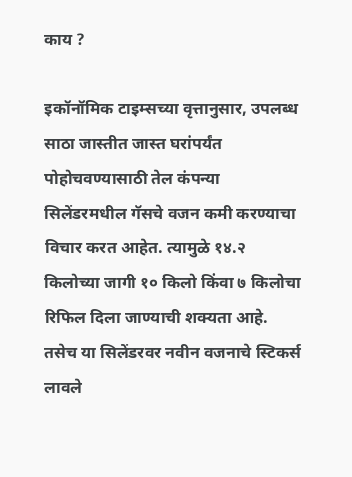काय ?

इकॉनॉमिक टाइम्सच्या वृत्तानुसार, उपलब्ध साठा जास्तीत जास्त घरांपर्यंत पोहोचवण्यासाठी तेल कंपन्या सिलेंडरमधील गॅसचे वजन कमी करण्याचा विचार करत आहेत. त्यामुळे १४.२ किलोच्या जागी १० किलो किंवा ७ किलोचा रिफिल दिला जाण्याची शक्यता आहे. तसेच या सिलेंडरवर नवीन वजनाचे स्टिकर्स लावले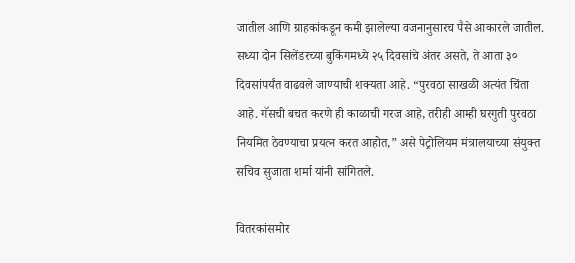जातील आणि ग्राहकांकडून कमी झालेल्या वजनानुसारच पैसे आकारले जातील. सध्या दोन सिलेंडरच्या बुकिंगमध्ये २५ दिवसांचे अंतर असते, ते आता ३० दिवसांपर्यंत वाढवले जाण्याची शक्यता आहे. “पुरवठा साखळी अत्यंत चिंता आहे. गॅसची बचत करणे ही काळाची गरज आहे, तरीही आम्ही घरगुती पुरवठा नियमित ठेवण्याचा प्रयत्न करत आहोत,” असे पेट्रोलियम मंत्रालयाच्या संयुक्त सचिव सुजाता शर्मा यांनी सांगितले.

वितरकांसमोर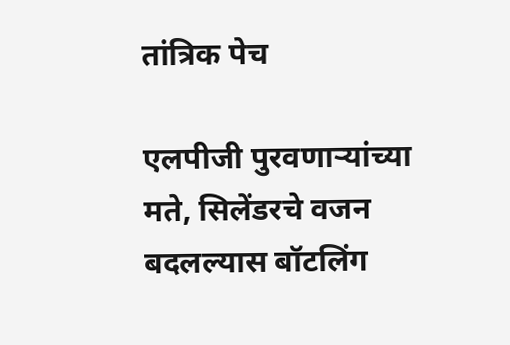तांत्रिक पेच

एलपीजी पुरवणाऱ्यांच्या मते, सिलेंडरचे वजन बदलल्यास बॉटलिंग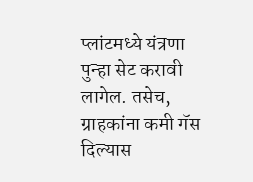प्लांटमध्ये यंत्रणा पुन्हा सेट करावी लागेल. तसेच, ग्राहकांना कमी गॅस दिल्यास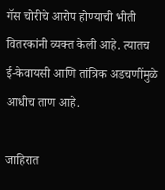गॅस चोरीचे आरोप होण्याची भीती वितरकांनी व्यक्त केली आहे. त्यातच ई-केवायसी आणि तांत्रिक अडचणींमुळे आधीच ताण आहे.

जाहिरात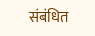संबंधित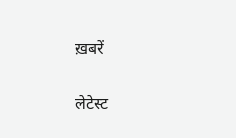ख़बरें

लेटेस्ट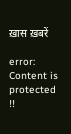ख़ास ख़बरें

error: Content is protected !!